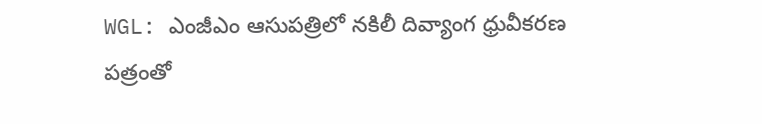WGL: ఎంజీఎం ఆసుపత్రిలో నకిలీ దివ్యాంగ ధ్రువీకరణ పత్రంతో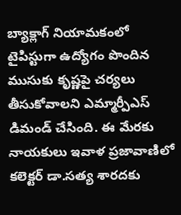బ్యాక్లాగ్ నియామకంలో టైపిస్టుగా ఉద్యోగం పొందిన ముసుకు కృష్ణపై చర్యలు తీసుకోవాలని ఎమ్మార్పీఎస్ డిమండ్ చేసింది. ఈ మేరకు నాయకులు ఇవాళ ప్రజావాణిలో కలెక్టర్ డా.సత్య శారదకు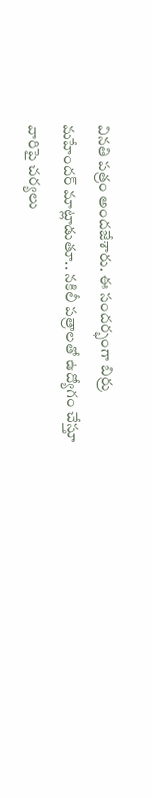వినతి పత్రం అందజేశారు. ఈ సందర్భంగా బిర్రు మహేందర్ మాట్లాడుతూ.. నకిలీ పత్రాలతో ఉద్యోగం చేస్తూ వారిపై చర్యలు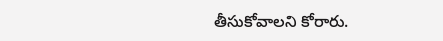తీసుకోవాలని కోరారు.